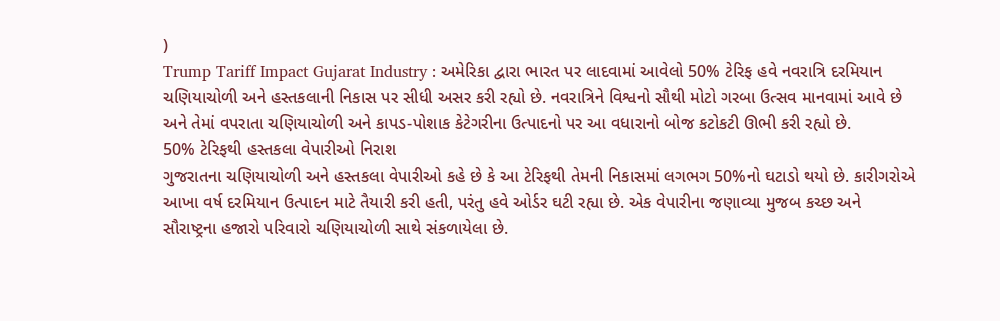)
Trump Tariff Impact Gujarat Industry : અમેરિકા દ્વારા ભારત પર લાદવામાં આવેલો 50% ટેરિફ હવે નવરાત્રિ દરમિયાન ચણિયાચોળી અને હસ્તકલાની નિકાસ પર સીધી અસર કરી રહ્યો છે. નવરાત્રિને વિશ્વનો સૌથી મોટો ગરબા ઉત્સવ માનવામાં આવે છે અને તેમાં વપરાતા ચણિયાચોળી અને કાપડ-પોશાક કેટેગરીના ઉત્પાદનો પર આ વધારાનો બોજ કટોકટી ઊભી કરી રહ્યો છે.
50% ટેરિફથી હસ્તકલા વેપારીઓ નિરાશ
ગુજરાતના ચણિયાચોળી અને હસ્તકલા વેપારીઓ કહે છે કે આ ટેરિફથી તેમની નિકાસમાં લગભગ 50%નો ઘટાડો થયો છે. કારીગરોએ આખા વર્ષ દરમિયાન ઉત્પાદન માટે તૈયારી કરી હતી, પરંતુ હવે ઓર્ડર ઘટી રહ્યા છે. એક વેપારીના જણાવ્યા મુજબ કચ્છ અને સૌરાષ્ટ્રના હજારો પરિવારો ચણિયાચોળી સાથે સંકળાયેલા છે.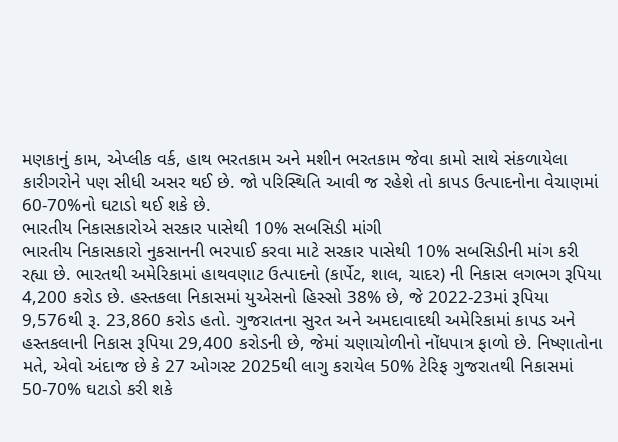મણકાનું કામ, એપ્લીક વર્ક, હાથ ભરતકામ અને મશીન ભરતકામ જેવા કામો સાથે સંકળાયેલા કારીગરોને પણ સીધી અસર થઈ છે. જો પરિસ્થિતિ આવી જ રહેશે તો કાપડ ઉત્પાદનોના વેચાણમાં 60-70%નો ઘટાડો થઈ શકે છે.
ભારતીય નિકાસકારોએ સરકાર પાસેથી 10% સબસિડી માંગી
ભારતીય નિકાસકારો નુકસાનની ભરપાઈ કરવા માટે સરકાર પાસેથી 10% સબસિડીની માંગ કરી રહ્યા છે. ભારતથી અમેરિકામાં હાથવણાટ ઉત્પાદનો (કાર્પેટ, શાલ, ચાદર) ની નિકાસ લગભગ રૂપિયા 4,200 કરોડ છે. હસ્તકલા નિકાસમાં યુએસનો હિસ્સો 38% છે, જે 2022-23માં રૂપિયા 9,576થી રૂ. 23,860 કરોડ હતો. ગુજરાતના સુરત અને અમદાવાદથી અમેરિકામાં કાપડ અને હસ્તકલાની નિકાસ રૂપિયા 29,400 કરોડની છે, જેમાં ચણાચોળીનો નોંધપાત્ર ફાળો છે. નિષ્ણાતોના મતે, એવો અંદાજ છે કે 27 ઓગસ્ટ 2025થી લાગુ કરાયેલ 50% ટેરિફ ગુજરાતથી નિકાસમાં 50-70% ઘટાડો કરી શકે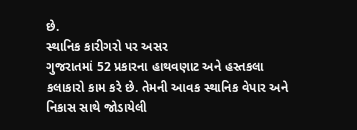છે.
સ્થાનિક કારીગરો પર અસર
ગુજરાતમાં 52 પ્રકારના હાથવણાટ અને હસ્તકલા કલાકારો કામ કરે છે. તેમની આવક સ્થાનિક વેપાર અને નિકાસ સાથે જોડાયેલી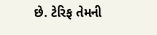છે. ટેરિફ તેમની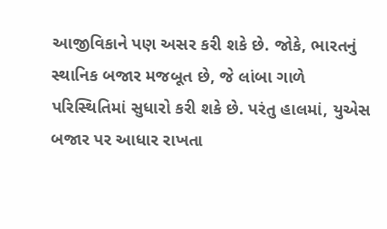આજીવિકાને પણ અસર કરી શકે છે. જોકે, ભારતનું સ્થાનિક બજાર મજબૂત છે, જે લાંબા ગાળે પરિસ્થિતિમાં સુધારો કરી શકે છે. પરંતુ હાલમાં, યુએસ બજાર પર આધાર રાખતા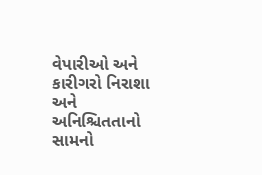વેપારીઓ અને કારીગરો નિરાશા અને અનિશ્ચિતતાનો સામનો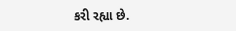કરી રહ્યા છે.